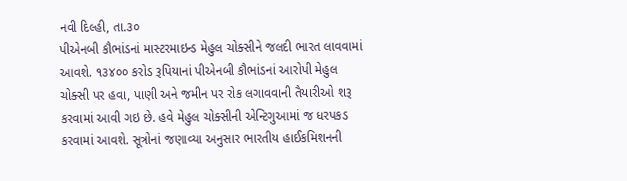નવી દિલ્હી, તા.૩૦
પીએનબી કૌભાંડનાં માસ્ટરમાઇન્ડ મેહુલ ચોક્સીને જલદી ભારત લાવવામાં આવશે. ૧૩૪૦૦ કરોડ રૂપિયાનાં પીએનબી કૌભાંડનાં આરોપી મેહુલ ચોક્સી પર હવા, પાણી અને જમીન પર રોક લગાવવાની તૈયારીઓ શરૂ કરવામાં આવી ગઇ છે. હવે મેહુલ ચોક્સીની એન્ટિગુઆમાં જ ધરપકડ કરવામાં આવશે. સૂત્રોનાં જણાવ્યા અનુસાર ભારતીય હાઈકમિશનની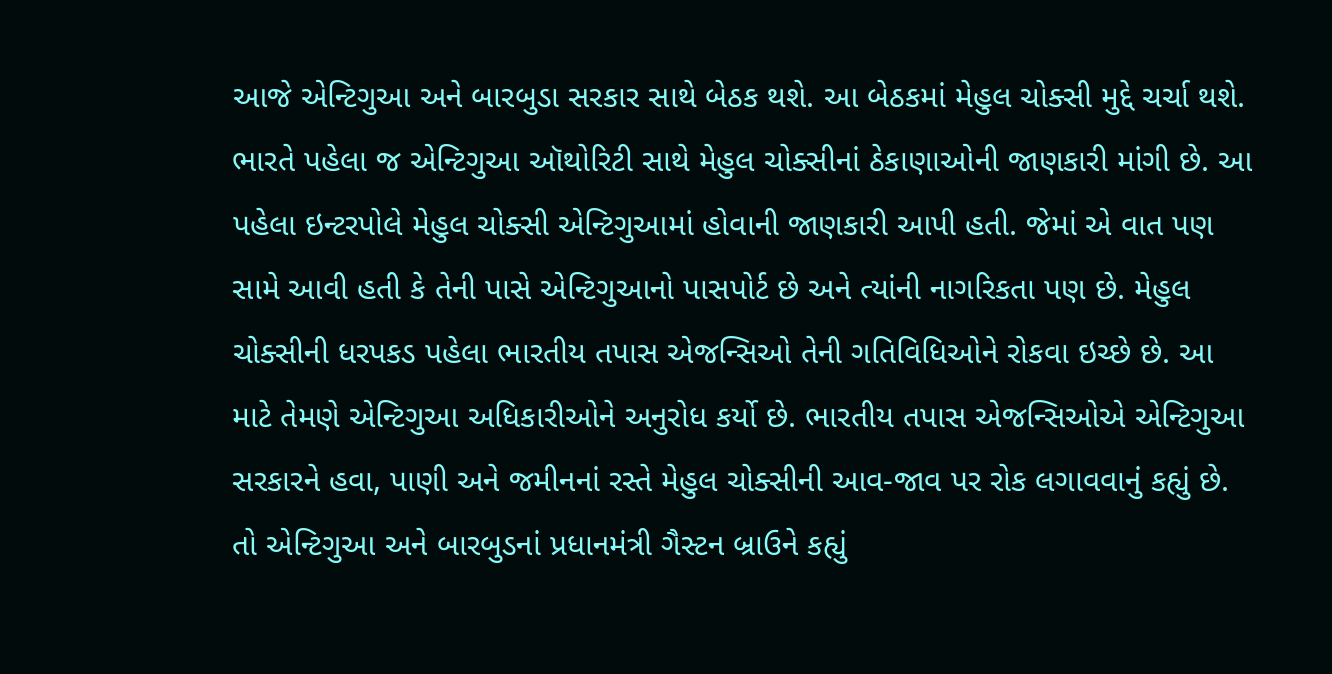આજે એન્ટિગુઆ અને બારબુડા સરકાર સાથે બેઠક થશે. આ બેઠકમાં મેહુલ ચોક્સી મુદ્દે ચર્ચા થશે. ભારતે પહેલા જ એન્ટિગુઆ ઑથોરિટી સાથે મેહુલ ચોક્સીનાં ઠેકાણાઓની જાણકારી માંગી છે. આ પહેલા ઇન્ટરપોલે મેહુલ ચોક્સી એન્ટિગુઆમાં હોવાની જાણકારી આપી હતી. જેમાં એ વાત પણ સામે આવી હતી કે તેની પાસે એન્ટિગુઆનો પાસપોર્ટ છે અને ત્યાંની નાગરિકતા પણ છે. મેહુલ ચોક્સીની ધરપકડ પહેલા ભારતીય તપાસ એજન્સિઓ તેની ગતિવિધિઓને રોકવા ઇચ્છે છે. આ માટે તેમણે એન્ટિગુઆ અધિકારીઓને અનુરોધ કર્યો છે. ભારતીય તપાસ એજન્સિઓએ એન્ટિગુઆ સરકારને હવા, પાણી અને જમીનનાં રસ્તે મેહુલ ચોક્સીની આવ-જાવ પર રોક લગાવવાનું કહ્યું છે. તો એન્ટિગુઆ અને બારબુડનાં પ્રધાનમંત્રી ગૈસ્ટન બ્રાઉને કહ્યું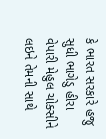કે ભારત સરકારે હજુ સુધી ભાગેડુ હીરા વેપારી મેહુલ ચોક્સીને લઇને તેમની સાથે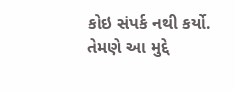કોઇ સંપર્ક નથી કર્યો. તેમણે આ મુદ્દે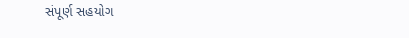સંપૂર્ણ સહયોગ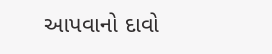આપવાનો દાવો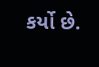કર્યો છે.